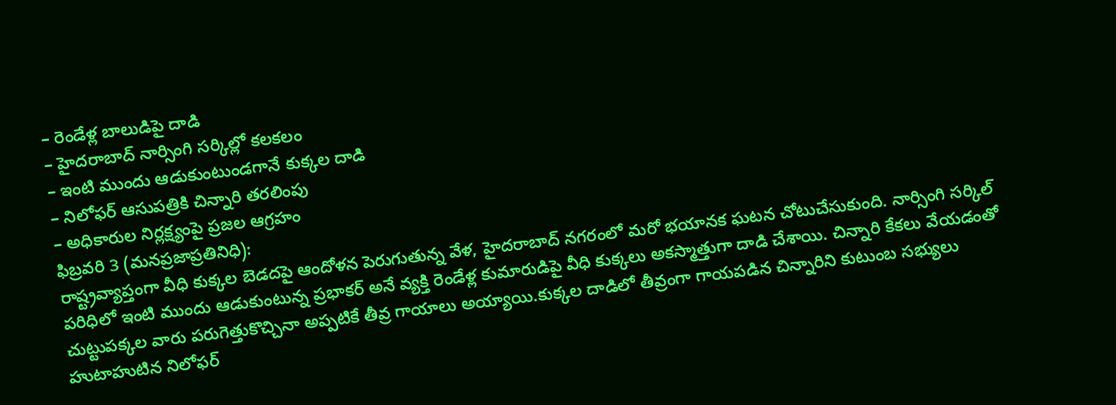– రెండేళ్ల బాలుడిపై దాడి
– హైదరాబాద్ నార్సింగి సర్కిల్లో కలకలం
– ఇంటి ముందు ఆడుకుంటుండగానే కుక్కల దాడి
– నిలోఫర్ ఆసుపత్రికి చిన్నారి తరలింపు
– అధికారుల నిర్లక్ష్యంపై ప్రజల ఆగ్రహం
ఫిబ్రవరి 3 (మనప్రజాప్రతినిధి):
రాష్ట్రవ్యాప్తంగా వీధి కుక్కల బెడదపై ఆందోళన పెరుగుతున్న వేళ, హైదరాబాద్ నగరంలో మరో భయానక ఘటన చోటుచేసుకుంది. నార్సింగి సర్కిల్ పరిధిలో ఇంటి ముందు ఆడుకుంటున్న ప్రభాకర్ అనే వ్యక్తి రెండేళ్ల కుమారుడిపై వీధి కుక్కలు అకస్మాత్తుగా దాడి చేశాయి. చిన్నారి కేకలు వేయడంతో చుట్టుపక్కల వారు పరుగెత్తుకొచ్చినా అప్పటికే తీవ్ర గాయాలు అయ్యాయి.కుక్కల దాడిలో తీవ్రంగా గాయపడిన చిన్నారిని కుటుంబ సభ్యులు హుటాహుటిన నిలోఫర్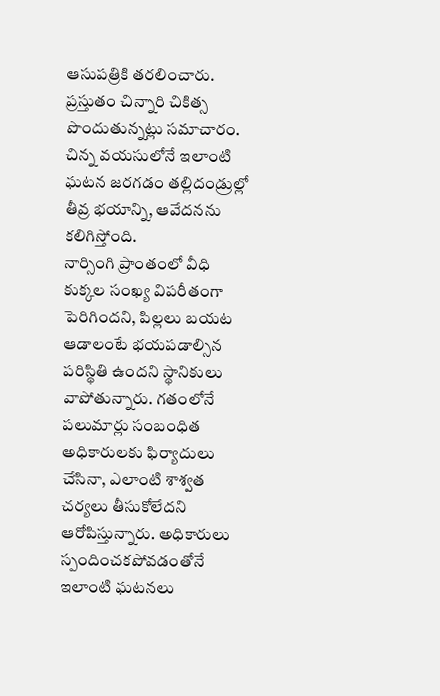ఆసుపత్రికి తరలించారు. ప్రస్తుతం చిన్నారి చికిత్స పొందుతున్నట్లు సమాచారం. చిన్న వయసులోనే ఇలాంటి ఘటన జరగడం తల్లిదండ్రుల్లో తీవ్ర భయాన్ని, ఆవేదనను కలిగిస్తోంది.
నార్సింగి ప్రాంతంలో వీధి కుక్కల సంఖ్య విపరీతంగా పెరిగిందని, పిల్లలు బయట ఆడాలంటే భయపడాల్సిన పరిస్థితి ఉందని స్థానికులు వాపోతున్నారు. గతంలోనే పలుమార్లు సంబంధిత అధికారులకు ఫిర్యాదులు చేసినా, ఎలాంటి శాశ్వత చర్యలు తీసుకోలేదని ఆరోపిస్తున్నారు. అధికారులు స్పందించకపోవడంతోనే ఇలాంటి ఘటనలు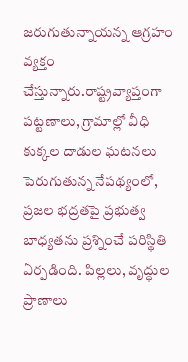జరుగుతున్నాయన్న ఆగ్రహం వ్యక్తం చేస్తున్నారు.రాష్ట్రవ్యాప్తంగా పట్టణాలు, గ్రామాల్లో వీధి కుక్కల దాడుల ఘటనలు పెరుగుతున్న నేపథ్యంలో, ప్రజల భద్రతపై ప్రభుత్వ బాధ్యతను ప్రశ్నించే పరిస్థితి ఏర్పడింది. పిల్లలు, వృద్ధుల ప్రాణాలు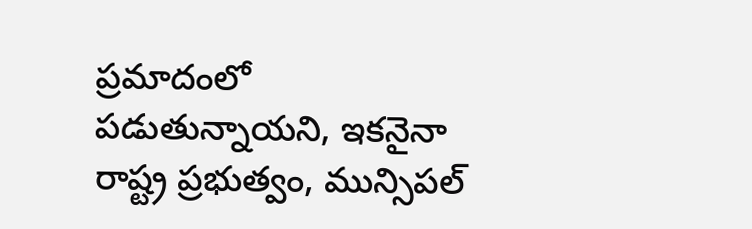ప్రమాదంలో పడుతున్నాయని, ఇకనైనా రాష్ట్ర ప్రభుత్వం, మున్సిపల్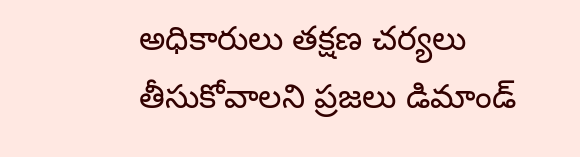అధికారులు తక్షణ చర్యలు తీసుకోవాలని ప్రజలు డిమాండ్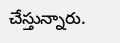చేస్తున్నారు.